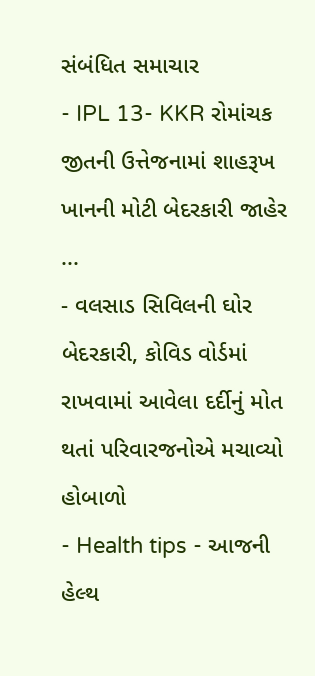સંબંધિત સમાચાર
- IPL 13- KKR રોમાંચક જીતની ઉત્તેજનામાં શાહરૂખ ખાનની મોટી બેદરકારી જાહેર ...
- વલસાડ સિવિલની ઘોર બેદરકારી, કોવિડ વોર્ડમાં રાખવામાં આવેલા દર્દીનું મોત થતાં પરિવારજનોએ મચાવ્યો હોબાળો
- Health tips - આજની હેલ્થ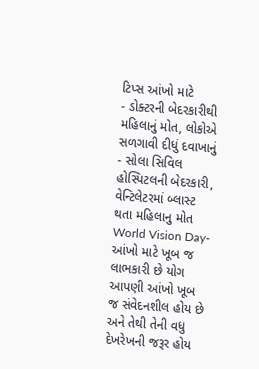ટિપ્સ આંખો માટે
- ડોક્ટરની બેદરકારીથી મહિલાનું મોત, લોકોએ સળગાવી દીધું દવાખાનું
- સોલા સિવિલ હોસ્પિટલની બેદરકારી, વેન્ટિલેટરમાં બ્લાસ્ટ થતા મહિલાનુ મોત
World Vision Day- આંખો માટે ખૂબ જ લાભકારી છે યોગ
આપણી આંખો ખૂબ જ સંવેદનશીલ હોય છે અને તેથી તેની વધુ દેખરેખની જરૂર હોય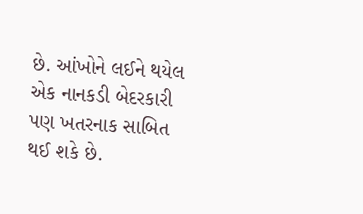છે. આંખોને લઈને થયેલ એક નાનકડી બેદરકારી પણ ખતરનાક સાબિત થઈ શકે છે.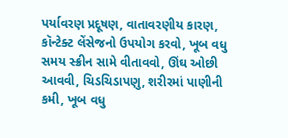પર્યાવરણ પ્રદૂષણ, વાતાવરણીય કારણ, કૉન્ટેક્ટ લેંસેજનો ઉપયોગ કરવો, ખૂબ વધુ સમય સ્ક્રીન સામે વીતાવવો, ઊંઘ ઓછી આવવી, ચિડચિડાપણુ, શરીરમાં પાણીની કમી, ખૂબ વધુ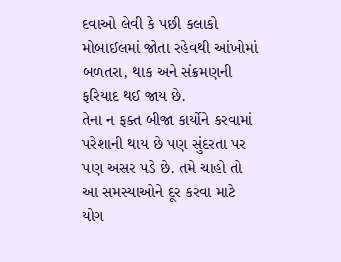દવાઓ લેવી કે પછી કલાકો મોબાઈલમાં જોતા રહેવથી આંખોમાં બળતરા, થાક અને સંક્રમણની ફરિયાદ થઈ જાય છે.
તેના ન ફક્ત બીજા કાર્યોને કરવામાં પરેશાની થાય છે પણ સુંદરતા પર પણ અસર પડે છે. તમે ચાહો તો આ સમસ્યાઓને દૂર કરવા માટે યોગ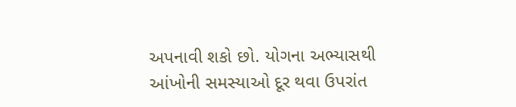અપનાવી શકો છો. યોગના અભ્યાસથી આંખોની સમસ્યાઓ દૂર થવા ઉપરાંત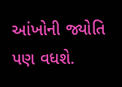આંખોની જ્યોતિ પણ વધશે.